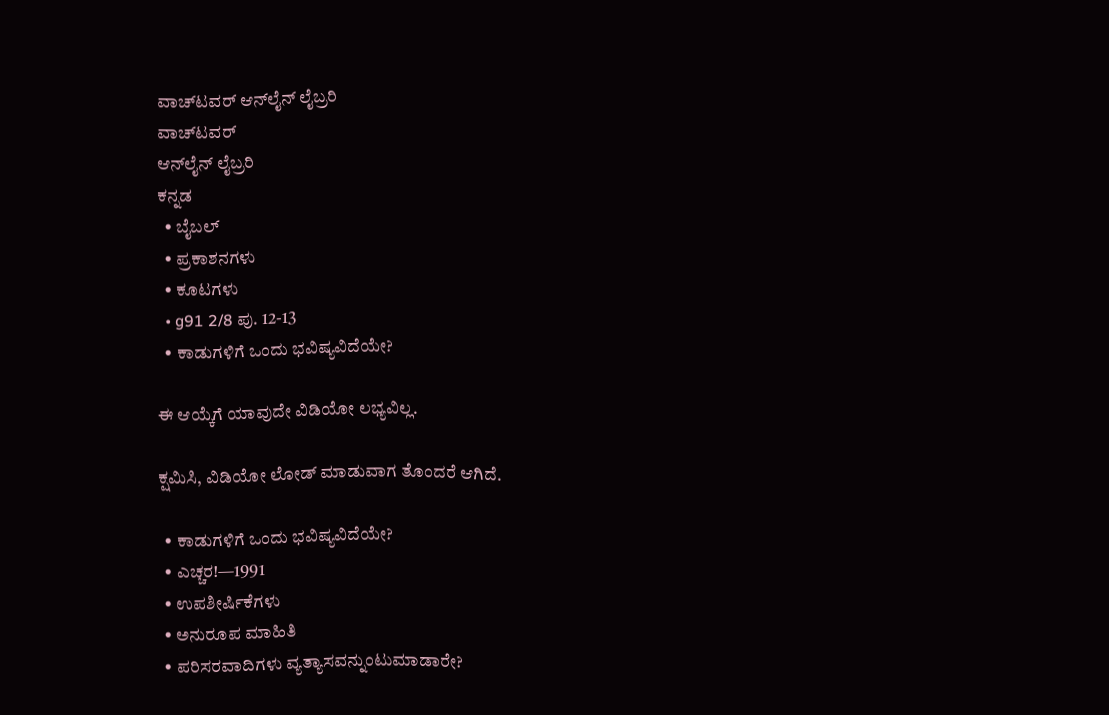ವಾಚ್‌ಟವರ್ ಆನ್‌ಲೈನ್ ಲೈಬ್ರರಿ
ವಾಚ್‌ಟವರ್
ಆನ್‌ಲೈನ್ ಲೈಬ್ರರಿ
ಕನ್ನಡ
  • ಬೈಬಲ್
  • ಪ್ರಕಾಶನಗಳು
  • ಕೂಟಗಳು
  • g91 2/8 ಪು. 12-13
  • ಕಾಡುಗಳಿಗೆ ಒಂದು ಭವಿಷ್ಯವಿದೆಯೇ?

ಈ ಆಯ್ಕೆಗೆ ಯಾವುದೇ ವಿಡಿಯೋ ಲಭ್ಯವಿಲ್ಲ.

ಕ್ಷಮಿಸಿ, ವಿಡಿಯೋ ಲೋಡ್ ಮಾಡುವಾಗ ತೊಂದರೆ ಆಗಿದೆ.

  • ಕಾಡುಗಳಿಗೆ ಒಂದು ಭವಿಷ್ಯವಿದೆಯೇ?
  • ಎಚ್ಚರ!—1991
  • ಉಪಶೀರ್ಷಿಕೆಗಳು
  • ಅನುರೂಪ ಮಾಹಿತಿ
  • ಪರಿಸರವಾದಿಗಳು ವ್ಯತ್ಯಾಸವನ್ನುಂಟುಮಾಡಾರೇ?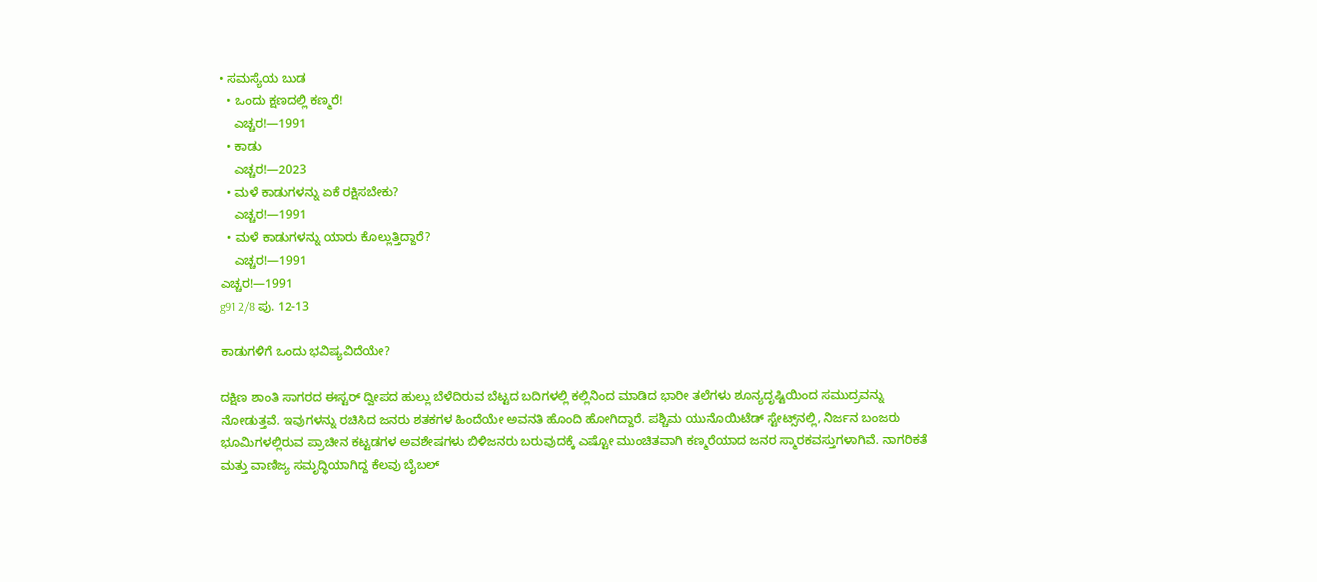• ಸಮಸ್ಯೆಯ ಬುಡ
  • ಒಂದು ಕ್ಷಣದಲ್ಲಿ ಕಣ್ಮರೆ!
    ಎಚ್ಚರ!—1991
  • ಕಾಡು
    ಎಚ್ಚರ!—2023
  • ಮಳೆ ಕಾಡುಗಳನ್ನು ಏಕೆ ರಕ್ಷಿಸಬೇಕು?
    ಎಚ್ಚರ!—1991
  • ಮಳೆ ಕಾಡುಗಳನ್ನು ಯಾರು ಕೊಲ್ಲುತ್ತಿದ್ದಾರೆ?
    ಎಚ್ಚರ!—1991
ಎಚ್ಚರ!—1991
g91 2/8 ಪು. 12-13

ಕಾಡುಗಳಿಗೆ ಒಂದು ಭವಿಷ್ಯವಿದೆಯೇ?

ದಕ್ಷಿಣ ಶಾಂತಿ ಸಾಗರದ ಈಸ್ಟರ್‌ ದ್ವೀಪದ ಹುಲ್ಲು ಬೆಳೆದಿರುವ ಬೆಟ್ಟದ ಬದಿಗಳಲ್ಲಿ ಕಲ್ಲಿನಿಂದ ಮಾಡಿದ ಭಾರೀ ತಲೆಗಳು ಶೂನ್ಯದೃಷ್ಟಿಯಿಂದ ಸಮುದ್ರವನ್ನು ನೋಡುತ್ತವೆ. ಇವುಗಳನ್ನು ರಚಿಸಿದ ಜನರು ಶತಕಗಳ ಹಿಂದೆಯೇ ಅವನತಿ ಹೊಂದಿ ಹೋಗಿದ್ದಾರೆ. ಪಶ್ಚಿಮ ಯುನೊಯಿಟೆಡ್‌ ಸ್ಟೇಟ್ಸ್‌ನಲ್ಲಿ, ನಿರ್ಜನ ಬಂಜರು ಭೂಮಿಗಳಲ್ಲಿರುವ ಪ್ರಾಚೀನ ಕಟ್ಟಡಗಳ ಅವಶೇಷಗಳು ಬಿಳಿಜನರು ಬರುವುದಕ್ಕೆ ಎಷ್ಟೋ ಮುಂಚಿತವಾಗಿ ಕಣ್ಮರೆಯಾದ ಜನರ ಸ್ಮಾರಕವಸ್ತುಗಳಾಗಿವೆ. ನಾಗರಿಕತೆ ಮತ್ತು ವಾಣಿಜ್ಯ ಸಮೃದ್ಧಿಯಾಗಿದ್ದ ಕೆಲವು ಬೈಬಲ್‌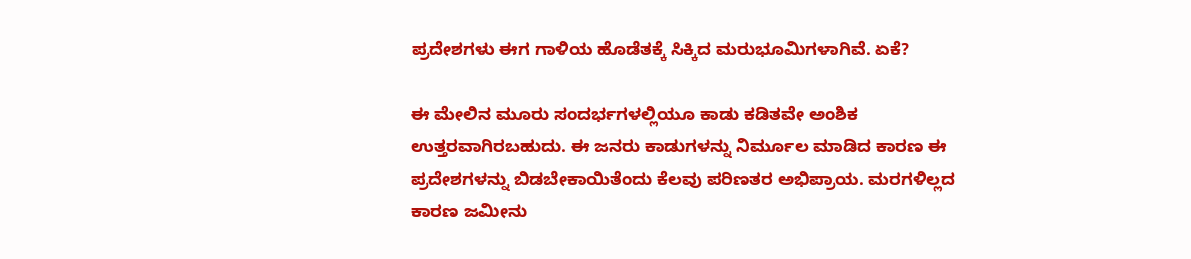ಪ್ರದೇಶಗಳು ಈಗ ಗಾಳಿಯ ಹೊಡೆತಕ್ಕೆ ಸಿಕ್ಕಿದ ಮರುಭೂಮಿಗಳಾಗಿವೆ. ಏಕೆ?

ಈ ಮೇಲಿನ ಮೂರು ಸಂದರ್ಭಗಳಲ್ಲಿಯೂ ಕಾಡು ಕಡಿತವೇ ಅಂಶಿಕ ಉತ್ತರವಾಗಿರಬಹುದು. ಈ ಜನರು ಕಾಡುಗಳನ್ನು ನಿರ್ಮೂಲ ಮಾಡಿದ ಕಾರಣ ಈ ಪ್ರದೇಶಗಳನ್ನು ಬಿಡಬೇಕಾಯಿತೆಂದು ಕೆಲವು ಪರಿಣತರ ಅಭಿಪ್ರಾಯ. ಮರಗಳಿಲ್ಲದ ಕಾರಣ ಜಮೀನು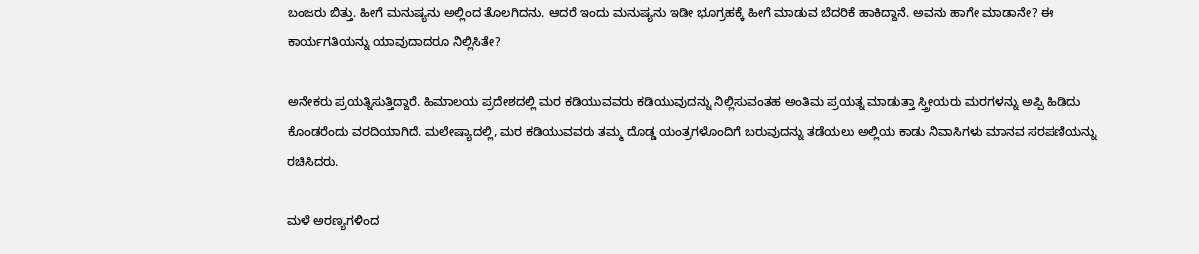ಬಂಜರು ಬಿತ್ತು. ಹೀಗೆ ಮನುಷ್ಯನು ಅಲ್ಲಿಂದ ತೊಲಗಿದನು. ಆದರೆ ಇಂದು ಮನುಷ್ಯನು ಇಡೀ ಭೂಗ್ರಹಕ್ಕೆ ಹೀಗೆ ಮಾಡುವ ಬೆದರಿಕೆ ಹಾಕಿದ್ದಾನೆ. ಅವನು ಹಾಗೇ ಮಾಡಾನೇ? ಈ ಕಾರ್ಯಗತಿಯನ್ನು ಯಾವುದಾದರೂ ನಿಲ್ಲಿಸಿತೇ?

ಅನೇಕರು ಪ್ರಯತ್ನಿಸುತ್ತಿದ್ದಾರೆ. ಹಿಮಾಲಯ ಪ್ರದೇಶದಲ್ಲಿ ಮರ ಕಡಿಯುವವರು ಕಡಿಯುವುದನ್ನು ನಿಲ್ಲಿಸುವಂತಹ ಅಂತಿಮ ಪ್ರಯತ್ನ ಮಾಡುತ್ತಾ ಸ್ತ್ರೀಯರು ಮರಗಳನ್ನು ಅಪ್ಪಿ ಹಿಡಿದು ಕೊಂಡರೆಂದು ವರದಿಯಾಗಿದೆ. ಮಲೇಷ್ಯಾದಲ್ಲಿ, ಮರ ಕಡಿಯುವವರು ತಮ್ಮ ದೊಡ್ಡ ಯಂತ್ರಗಳೊಂದಿಗೆ ಬರುವುದನ್ನು ತಡೆಯಲು ಅಲ್ಲಿಯ ಕಾಡು ನಿವಾಸಿಗಳು ಮಾನವ ಸರಪಣಿಯನ್ನು ರಚಿಸಿದರು.

ಮಳೆ ಅರಣ್ಯಗಳಿಂದ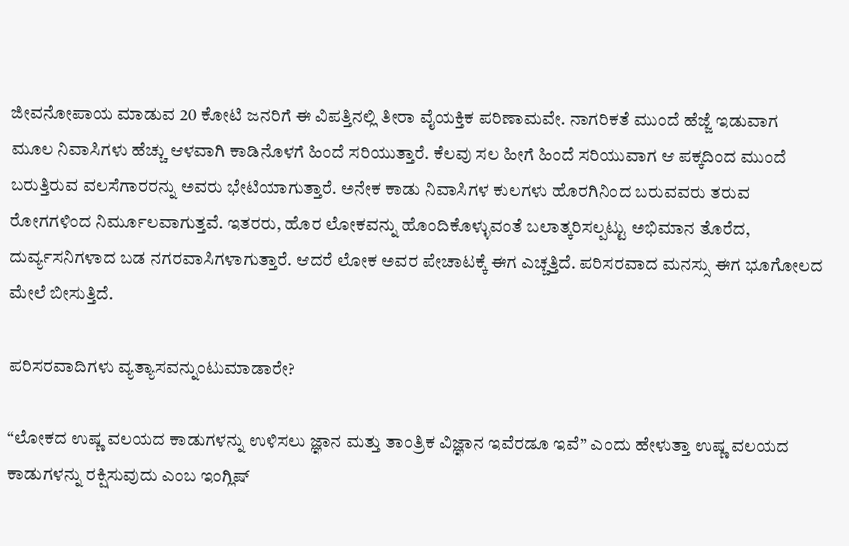ಜೀವನೋಪಾಯ ಮಾಡುವ 20 ಕೋಟಿ ಜನರಿಗೆ ಈ ವಿಪತ್ತಿನಲ್ಲಿ ತೀರಾ ವೈಯಕ್ತಿಕ ಪರಿಣಾಮವೇ. ನಾಗರಿಕತೆ ಮುಂದೆ ಹೆಜ್ಜೆ ಇಡುವಾಗ ಮೂಲ ನಿವಾಸಿಗಳು ಹೆಚ್ಚು ಆಳವಾಗಿ ಕಾಡಿನೊಳಗೆ ಹಿಂದೆ ಸರಿಯುತ್ತಾರೆ. ಕೆಲವು ಸಲ ಹೀಗೆ ಹಿಂದೆ ಸರಿಯುವಾಗ ಆ ಪಕ್ಕದಿಂದ ಮುಂದೆ ಬರುತ್ತಿರುವ ವಲಸೆಗಾರರನ್ನು ಅವರು ಭೇಟಿಯಾಗುತ್ತಾರೆ. ಅನೇಕ ಕಾಡು ನಿವಾಸಿಗಳ ಕುಲಗಳು ಹೊರಗಿನಿಂದ ಬರುವವರು ತರುವ ರೋಗಗಳಿಂದ ನಿರ್ಮೂಲವಾಗುತ್ತವೆ. ಇತರರು, ಹೊರ ಲೋಕವನ್ನು ಹೊಂದಿಕೊಳ್ಳುವಂತೆ ಬಲಾತ್ಕರಿಸಲ್ಪಟ್ಟು ಅಭಿಮಾನ ತೊರೆದ, ದುರ್ವ್ಯಸನಿಗಳಾದ ಬಡ ನಗರವಾಸಿಗಳಾಗುತ್ತಾರೆ. ಆದರೆ ಲೋಕ ಅವರ ಪೇಚಾಟಕ್ಕೆ ಈಗ ಎಚ್ಚತ್ತಿದೆ. ಪರಿಸರವಾದ ಮನಸ್ಸು ಈಗ ಭೂಗೋಲದ ಮೇಲೆ ಬೀಸುತ್ತಿದೆ.

ಪರಿಸರವಾದಿಗಳು ವ್ಯತ್ಯಾಸವನ್ನುಂಟುಮಾಡಾರೇ?

“ಲೋಕದ ಉಷ್ಣ ವಲಯದ ಕಾಡುಗಳನ್ನು ಉಳಿಸಲು ಜ್ಞಾನ ಮತ್ತು ತಾಂತ್ರಿಕ ವಿಜ್ಞಾನ ಇವೆರಡೂ ಇವೆ” ಎಂದು ಹೇಳುತ್ತಾ ಉಷ್ಣ ವಲಯದ ಕಾಡುಗಳನ್ನು ರಕ್ಷಿಸುವುದು ಎಂಬ ಇಂಗ್ಲಿಷ್‌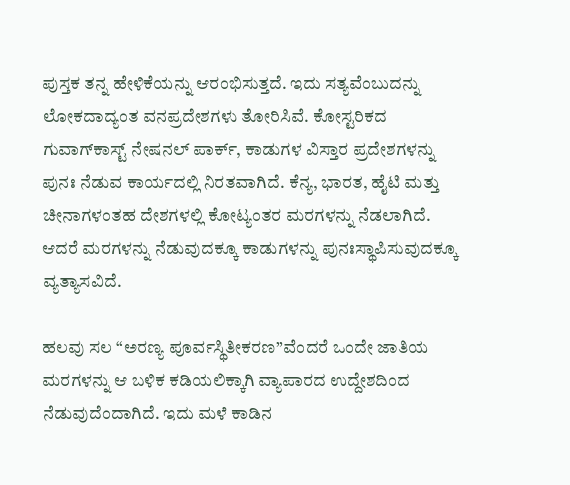ಪುಸ್ತಕ ತನ್ನ ಹೇಳಿಕೆಯನ್ನು ಆರಂಭಿಸುತ್ತದೆ. ಇದು ಸತ್ಯವೆಂಬುದನ್ನು ಲೋಕದಾದ್ಯಂತ ವನಪ್ರದೇಶಗಳು ತೋರಿಸಿವೆ. ಕೋಸ್ಟರಿಕದ ಗುವಾಗ್‌ಕಾಸ್ಟ್‌ ನೇಷನಲ್‌ ಪಾರ್ಕ್‌, ಕಾಡುಗಳ ವಿಸ್ತಾರ ಪ್ರದೇಶಗಳನ್ನು ಪುನಃ ನೆಡುವ ಕಾರ್ಯದಲ್ಲಿ ನಿರತವಾಗಿದೆ. ಕೆನ್ಯ, ಭಾರತ, ಹೈಟಿ ಮತ್ತು ಚೀನಾಗಳಂತಹ ದೇಶಗಳಲ್ಲಿ ಕೋಟ್ಯಂತರ ಮರಗಳನ್ನು ನೆಡಲಾಗಿದೆ. ಆದರೆ ಮರಗಳನ್ನು ನೆಡುವುದಕ್ಕೂ ಕಾಡುಗಳನ್ನು ಪುನಃಸ್ಥಾಪಿಸುವುದಕ್ಕೂ ವ್ಯತ್ಯಾಸವಿದೆ.

ಹಲವು ಸಲ “ಅರಣ್ಯ ಪೂರ್ವಸ್ಥಿತೀಕರಣ”ವೆಂದರೆ ಒಂದೇ ಜಾತಿಯ ಮರಗಳನ್ನು ಆ ಬಳಿಕ ಕಡಿಯಲಿಕ್ಕಾಗಿ ವ್ಯಾಪಾರದ ಉದ್ದೇಶದಿಂದ ನೆಡುವುದೆಂದಾಗಿದೆ. ಇದು ಮಳೆ ಕಾಡಿನ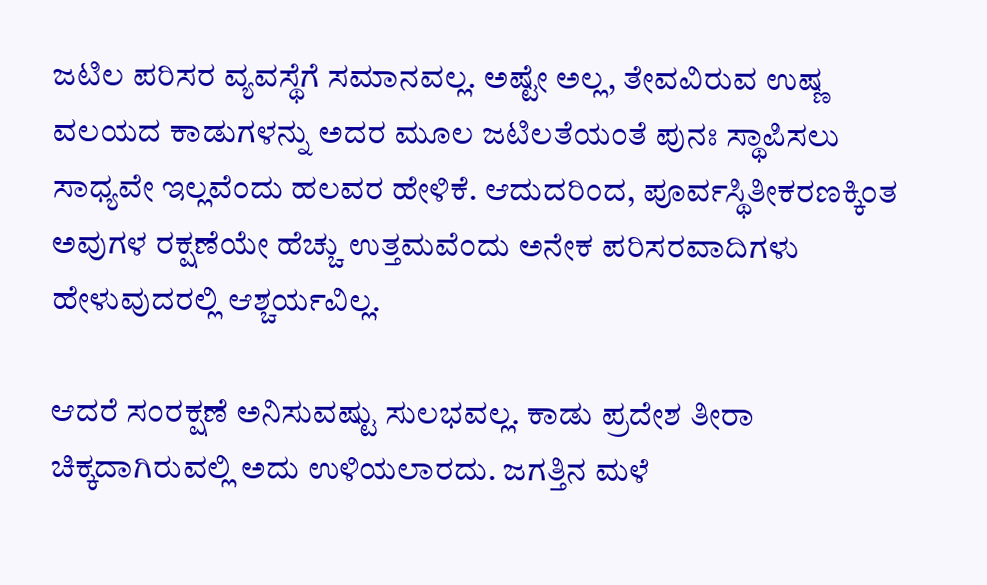ಜಟಿಲ ಪರಿಸರ ವ್ಯವಸ್ಥೆಗೆ ಸಮಾನವಲ್ಲ. ಅಷ್ಟೇ ಅಲ್ಲ, ತೇವವಿರುವ ಉಷ್ಣ ವಲಯದ ಕಾಡುಗಳನ್ನು ಅದರ ಮೂಲ ಜಟಿಲತೆಯಂತೆ ಪುನಃ ಸ್ಥಾಪಿಸಲು ಸಾಧ್ಯವೇ ಇಲ್ಲವೆಂದು ಹಲವರ ಹೇಳಿಕೆ. ಆದುದರಿಂದ, ಪೂರ್ವಸ್ಥಿತೀಕರಣಕ್ಕಿಂತ ಅವುಗಳ ರಕ್ಷಣೆಯೇ ಹೆಚ್ಚು ಉತ್ತಮವೆಂದು ಅನೇಕ ಪರಿಸರವಾದಿಗಳು ಹೇಳುವುದರಲ್ಲಿ ಆಶ್ಚರ್ಯವಿಲ್ಲ.

ಆದರೆ ಸಂರಕ್ಷಣೆ ಅನಿಸುವಷ್ಟು ಸುಲಭವಲ್ಲ. ಕಾಡು ಪ್ರದೇಶ ತೀರಾ ಚಿಕ್ಕದಾಗಿರುವಲ್ಲಿ ಅದು ಉಳಿಯಲಾರದು. ಜಗತ್ತಿನ ಮಳೆ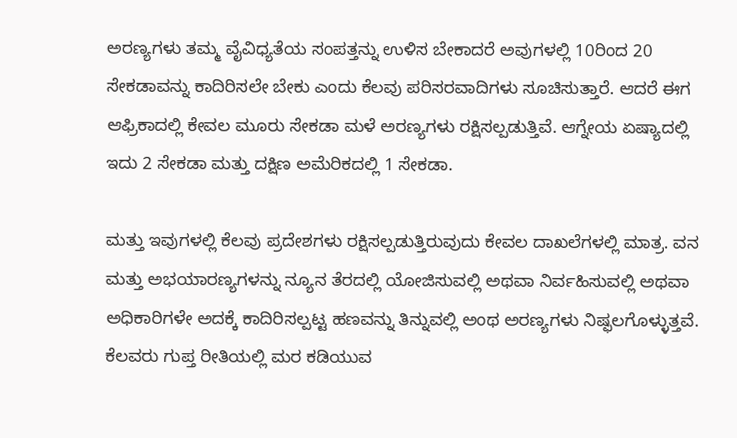ಅರಣ್ಯಗಳು ತಮ್ಮ ವೈವಿಧ್ಯತೆಯ ಸಂಪತ್ತನ್ನು ಉಳಿಸ ಬೇಕಾದರೆ ಅವುಗಳಲ್ಲಿ 10ರಿಂದ 20 ಸೇಕಡಾವನ್ನು ಕಾದಿರಿಸಲೇ ಬೇಕು ಎಂದು ಕೆಲವು ಪರಿಸರವಾದಿಗಳು ಸೂಚಿಸುತ್ತಾರೆ. ಆದರೆ ಈಗ ಆಫ್ರಿಕಾದಲ್ಲಿ ಕೇವಲ ಮೂರು ಸೇಕಡಾ ಮಳೆ ಅರಣ್ಯಗಳು ರಕ್ಷಿಸಲ್ಪಡುತ್ತಿವೆ. ಆಗ್ನೇಯ ಏಷ್ಯಾದಲ್ಲಿ ಇದು 2 ಸೇಕಡಾ ಮತ್ತು ದಕ್ಷಿಣ ಅಮೆರಿಕದಲ್ಲಿ 1 ಸೇಕಡಾ.

ಮತ್ತು ಇವುಗಳಲ್ಲಿ ಕೆಲವು ಪ್ರದೇಶಗಳು ರಕ್ಷಿಸಲ್ಪಡುತ್ತಿರುವುದು ಕೇವಲ ದಾಖಲೆಗಳಲ್ಲಿ ಮಾತ್ರ. ವನ ಮತ್ತು ಅಭಯಾರಣ್ಯಗಳನ್ನು ನ್ಯೂನ ತೆರದಲ್ಲಿ ಯೋಜಿಸುವಲ್ಲಿ ಅಥವಾ ನಿರ್ವಹಿಸುವಲ್ಲಿ ಅಥವಾ ಅಧಿಕಾರಿಗಳೇ ಅದಕ್ಕೆ ಕಾದಿರಿಸಲ್ಪಟ್ಟ ಹಣವನ್ನು ತಿನ್ನುವಲ್ಲಿ ಅಂಥ ಅರಣ್ಯಗಳು ನಿಷ್ಫಲಗೊಳ್ಳುತ್ತವೆ. ಕೆಲವರು ಗುಪ್ತ ರೀತಿಯಲ್ಲಿ ಮರ ಕಡಿಯುವ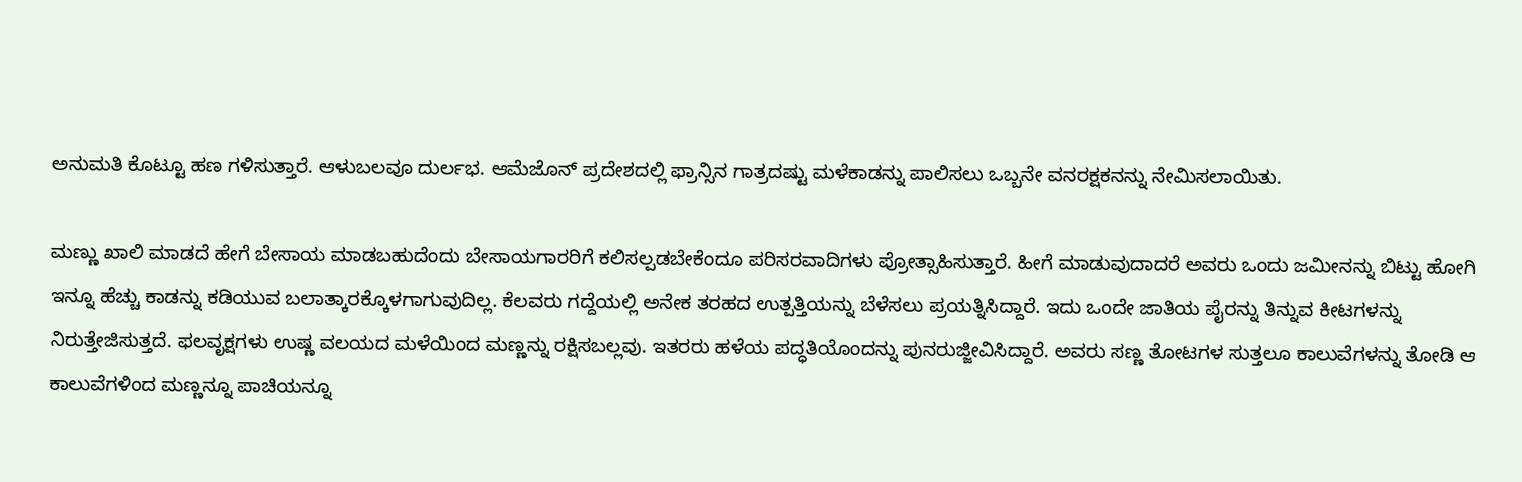ಅನುಮತಿ ಕೊಟ್ಟೂ ಹಣ ಗಳಿಸುತ್ತಾರೆ. ಆಳುಬಲವೂ ದುರ್ಲಭ. ಆಮೆಜೊನ್‌ ಪ್ರದೇಶದಲ್ಲಿ ಫ್ರಾನ್ಸಿನ ಗಾತ್ರದಷ್ಟು ಮಳೆಕಾಡನ್ನು ಪಾಲಿಸಲು ಒಬ್ಬನೇ ವನರಕ್ಷಕನನ್ನು ನೇಮಿಸಲಾಯಿತು.

ಮಣ್ಣು ಖಾಲಿ ಮಾಡದೆ ಹೇಗೆ ಬೇಸಾಯ ಮಾಡಬಹುದೆಂದು ಬೇಸಾಯಗಾರರಿಗೆ ಕಲಿಸಲ್ಪಡಬೇಕೆಂದೂ ಪರಿಸರವಾದಿಗಳು ಪ್ರೋತ್ಸಾಹಿಸುತ್ತಾರೆ. ಹೀಗೆ ಮಾಡುವುದಾದರೆ ಅವರು ಒಂದು ಜಮೀನನ್ನು ಬಿಟ್ಟು ಹೋಗಿ ಇನ್ನೂ ಹೆಚ್ಚು ಕಾಡನ್ನು ಕಡಿಯುವ ಬಲಾತ್ಕಾರಕ್ಕೊಳಗಾಗುವುದಿಲ್ಲ. ಕೆಲವರು ಗದ್ದೆಯಲ್ಲಿ ಅನೇಕ ತರಹದ ಉತ್ಪತ್ತಿಯನ್ನು ಬೆಳೆಸಲು ಪ್ರಯತ್ನಿಸಿದ್ದಾರೆ. ಇದು ಒಂದೇ ಜಾತಿಯ ಪೈರನ್ನು ತಿನ್ನುವ ಕೀಟಗಳನ್ನು ನಿರುತ್ತೇಜಿಸುತ್ತದೆ. ಫಲವೃಕ್ಷಗಳು ಉಷ್ಣ ವಲಯದ ಮಳೆಯಿಂದ ಮಣ್ಣನ್ನು ರಕ್ಷಿಸಬಲ್ಲವು. ಇತರರು ಹಳೆಯ ಪದ್ಧತಿಯೊಂದನ್ನು ಪುನರುಜ್ಜೀವಿಸಿದ್ದಾರೆ. ಅವರು ಸಣ್ಣ ತೋಟಗಳ ಸುತ್ತಲೂ ಕಾಲುವೆಗಳನ್ನು ತೋಡಿ ಆ ಕಾಲುವೆಗಳಿಂದ ಮಣ್ಣನ್ನೂ ಪಾಚಿಯನ್ನೂ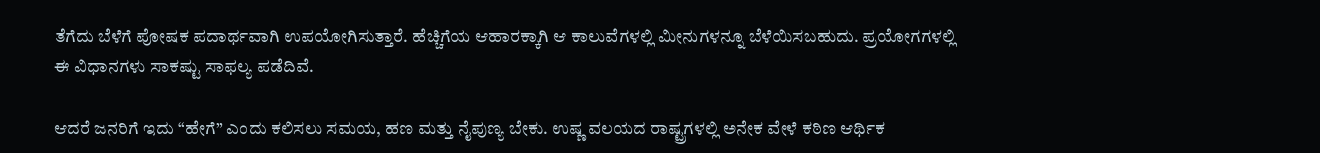ತೆಗೆದು ಬೆಳೆಗೆ ಪೋಷಕ ಪದಾರ್ಥವಾಗಿ ಉಪಯೋಗಿಸುತ್ತಾರೆ. ಹೆಚ್ಚಿಗೆಯ ಆಹಾರಕ್ಕಾಗಿ ಆ ಕಾಲುವೆಗಳಲ್ಲಿ ಮೀನುಗಳನ್ನೂ ಬೆಳೆಯಿಸಬಹುದು. ಪ್ರಯೋಗಗಳಲ್ಲಿ ಈ ವಿಧಾನಗಳು ಸಾಕಷ್ಟು ಸಾಫಲ್ಯ ಪಡೆದಿವೆ.

ಆದರೆ ಜನರಿಗೆ ಇದು “ಹೇಗೆ” ಎಂದು ಕಲಿಸಲು ಸಮಯ, ಹಣ ಮತ್ತು ನೈಪುಣ್ಯ ಬೇಕು. ಉಷ್ಣ ವಲಯದ ರಾಷ್ಟ್ರಗಳಲ್ಲಿ ಅನೇಕ ವೇಳೆ ಕಠಿಣ ಆರ್ಥಿಕ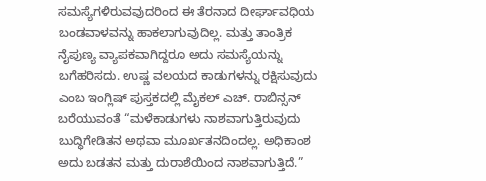ಸಮಸ್ಯೆಗಳಿರುವವುದರಿಂದ ಈ ತೆರನಾದ ದೀರ್ಘಾವಧಿಯ ಬಂಡವಾಳವನ್ನು ಹಾಕಲಾಗುವುದಿಲ್ಲ. ಮತ್ತು ತಾಂತ್ರಿಕ ನೈಪುಣ್ಯ ವ್ಯಾಪಕವಾಗಿದ್ದರೂ ಅದು ಸಮಸ್ಯೆಯನ್ನು ಬಗೆಹರಿಸದು. ಉಷ್ಣ ವಲಯದ ಕಾಡುಗಳನ್ನು ರಕ್ಷಿಸುವುದು ಎಂಬ ಇಂಗ್ಲಿಷ್‌ ಪುಸ್ತಕದಲ್ಲಿ ಮೈಕಲ್‌ ಎಚ್‌. ರಾಬಿನ್ಸನ್‌ ಬರೆಯುವಂತೆ “ಮಳೆಕಾಡುಗಳು ನಾಶವಾಗುತ್ತಿರುವುದು ಬುದ್ಧಿಗೇಡಿತನ ಅಥವಾ ಮೂರ್ಖತನದಿಂದಲ್ಲ. ಅಧಿಕಾಂಶ ಅದು ಬಡತನ ಮತ್ತು ದುರಾಶೆಯಿಂದ ನಾಶವಾಗುತ್ತಿದೆ.”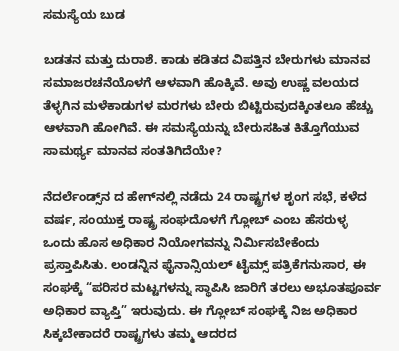ಸಮಸ್ಯೆಯ ಬುಡ

ಬಡತನ ಮತ್ತು ದುರಾಶೆ. ಕಾಡು ಕಡಿತದ ವಿಪತ್ತಿನ ಬೇರುಗಳು ಮಾನವ ಸಮಾಜರಚನೆಯೊಳಗೆ ಆಳವಾಗಿ ಹೊಕ್ಕಿವೆ. ಅವು ಉಷ್ಣ ವಲಯದ ತೆಳ್ಳಗಿನ ಮಳೆಕಾಡುಗಳ ಮರಗಳು ಬೇರು ಬಿಟ್ಟಿರುವುದಕ್ಕಿಂತಲೂ ಹೆಚ್ಚು ಆಳವಾಗಿ ಹೋಗಿವೆ. ಈ ಸಮಸ್ಯೆಯನ್ನು ಬೇರುಸಹಿತ ಕಿತ್ತೊಗೆಯುವ ಸಾಮರ್ಥ್ಯ ಮಾನವ ಸಂತತಿಗಿದೆಯೇ?

ನೆದರ್ಲೆಂಡ್ಸ್‌ನ ದ ಹೇಗ್‌ನಲ್ಲಿ ನಡೆದು 24 ರಾಷ್ಟ್ರಗಳ ಶೃಂಗ ಸಭೆ, ಕಳೆದ ವರ್ಷ, ಸಂಯುಕ್ತ ರಾಷ್ಟ್ರ ಸಂಘದೊಳಗೆ ಗ್ಲೋಬ್‌ ಎಂಬ ಹೆಸರುಳ್ಳ ಒಂದು ಹೊಸ ಅಧಿಕಾರ ನಿಯೋಗವನ್ನು ನಿರ್ಮಿಸಬೇಕೆಂದು ಪ್ರಸ್ತಾಪಿಸಿತು. ಲಂಡನ್ನಿನ ಫೈನಾನ್ಸಿಯಲ್‌ ಟೈಮ್ಸ್‌ ಪತ್ರಿಕೆಗನುಸಾರ, ಈ ಸಂಘಕ್ಕೆ “ಪರಿಸರ ಮಟ್ಟಗಳನ್ನು ಸ್ಥಾಪಿಸಿ ಜಾರಿಗೆ ತರಲು ಅಭೂತಪೂರ್ವ ಅಧಿಕಾರ ವ್ಯಾಪ್ತಿ” ಇರುವುದು. ಈ ಗ್ಲೋಬ್‌ ಸಂಘಕ್ಕೆ ನಿಜ ಅಧಿಕಾರ ಸಿಕ್ಕಬೇಕಾದರೆ ರಾಷ್ಟ್ರಗಳು ತಮ್ಮ ಆದರದ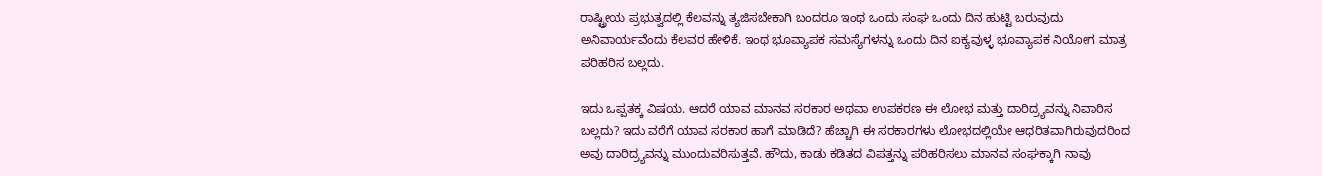ರಾಷ್ಟ್ರೀಯ ಪ್ರಭುತ್ವದಲ್ಲಿ ಕೆಲವನ್ನು ತ್ಯಜಿಸಬೇಕಾಗಿ ಬಂದರೂ ಇಂಥ ಒಂದು ಸಂಘ ಒಂದು ದಿನ ಹುಟ್ಟಿ ಬರುವುದು ಅನಿವಾರ್ಯವೆಂದು ಕೆಲವರ ಹೇಳಿಕೆ. ಇಂಥ ಭೂವ್ಯಾಪಕ ಸಮಸ್ಯೆಗಳನ್ನು ಒಂದು ದಿನ ಐಕ್ಯವುಳ್ಳ ಭೂವ್ಯಾಪಕ ನಿಯೋಗ ಮಾತ್ರ ಪರಿಹರಿಸ ಬಲ್ಲದು.

ಇದು ಒಪ್ಪತಕ್ಕ ವಿಷಯ. ಆದರೆ ಯಾವ ಮಾನವ ಸರಕಾರ ಅಥವಾ ಉಪಕರಣ ಈ ಲೋಭ ಮತ್ತು ದಾರಿದ್ರ್ಯವನ್ನು ನಿವಾರಿಸ ಬಲ್ಲದು? ಇದು ವರೆಗೆ ಯಾವ ಸರಕಾರ ಹಾಗೆ ಮಾಡಿದೆ? ಹೆಚ್ಚಾಗಿ ಈ ಸರಕಾರಗಳು ಲೋಭದಲ್ಲಿಯೇ ಆಧರಿತವಾಗಿರುವುದರಿಂದ ಅವು ದಾರಿದ್ರ್ಯವನ್ನು ಮುಂದುವರಿಸುತ್ತವೆ. ಹೌದು, ಕಾಡು ಕಡಿತದ ವಿಪತ್ತನ್ನು ಪರಿಹರಿಸಲು ಮಾನವ ಸಂಘಕ್ಕಾಗಿ ನಾವು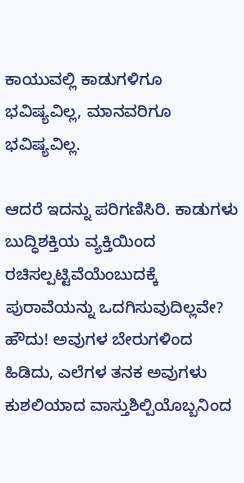ಕಾಯುವಲ್ಲಿ ಕಾಡುಗಳಿಗೂ ಭವಿಷ್ಯವಿಲ್ಲ, ಮಾನವರಿಗೂ ಭವಿಷ್ಯವಿಲ್ಲ.

ಆದರೆ ಇದನ್ನು ಪರಿಗಣಿಸಿರಿ. ಕಾಡುಗಳು ಬುದ್ಧಿಶಕ್ತಿಯ ವ್ಯಕ್ತಿಯಿಂದ ರಚಿಸಲ್ಪಟ್ಟಿವೆಯೆಂಬುದಕ್ಕೆ ಪುರಾವೆಯನ್ನು ಒದಗಿಸುವುದಿಲ್ಲವೇ? ಹೌದು! ಅವುಗಳ ಬೇರುಗಳಿಂದ ಹಿಡಿದು, ಎಲೆಗಳ ತನಕ ಅವುಗಳು ಕುಶಲಿಯಾದ ವಾಸ್ತುಶಿಲ್ಪಿಯೊಬ್ಬನಿಂದ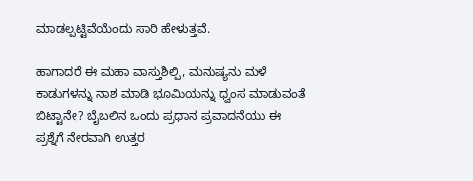ಮಾಡಲ್ಪಟ್ಟಿವೆಯೆಂದು ಸಾರಿ ಹೇಳುತ್ತವೆ.

ಹಾಗಾದರೆ ಈ ಮಹಾ ವಾಸ್ತುಶಿಲ್ಪಿ, ಮನುಷ್ಯನು ಮಳೆ ಕಾಡುಗಳನ್ನು ನಾಶ ಮಾಡಿ ಭೂಮಿಯನ್ನು ಧ್ವಂಸ ಮಾಡುವಂತೆ ಬಿಟ್ಟಾನೇ? ಬೈಬಲಿನ ಒಂದು ಪ್ರಧಾನ ಪ್ರವಾದನೆಯು ಈ ಪ್ರಶ್ನೆಗೆ ನೇರವಾಗಿ ಉತ್ತರ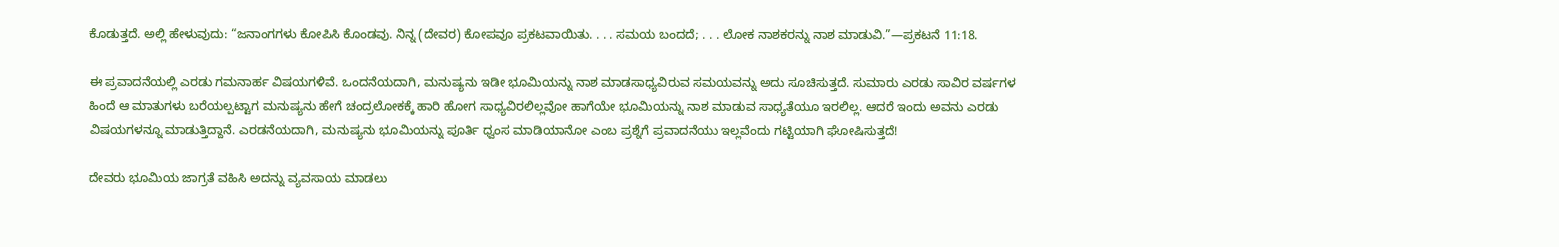ಕೊಡುತ್ತದೆ. ಅಲ್ಲಿ ಹೇಳುವುದು: “ಜನಾಂಗಗಳು ಕೋಪಿಸಿ ಕೊಂಡವು. ನಿನ್ನ (ದೇವರ) ಕೋಪವೂ ಪ್ರಕಟವಾಯಿತು. . . . ಸಮಯ ಬಂದದೆ; . . . ಲೋಕ ನಾಶಕರನ್ನು ನಾಶ ಮಾಡುವಿ.”—ಪ್ರಕಟನೆ 11:18.

ಈ ಪ್ರವಾದನೆಯಲ್ಲಿ ಎರಡು ಗಮನಾರ್ಹ ವಿಷಯಗಳಿವೆ. ಒಂದನೆಯದಾಗಿ, ಮನುಷ್ಯನು ಇಡೀ ಭೂಮಿಯನ್ನು ನಾಶ ಮಾಡಸಾಧ್ಯವಿರುವ ಸಮಯವನ್ನು ಅದು ಸೂಚಿಸುತ್ತದೆ. ಸುಮಾರು ಎರಡು ಸಾವಿರ ವರ್ಷಗಳ ಹಿಂದೆ ಆ ಮಾತುಗಳು ಬರೆಯಲ್ಪಟ್ಟಾಗ ಮನುಷ್ಯನು ಹೇಗೆ ಚಂದ್ರಲೋಕಕ್ಕೆ ಹಾರಿ ಹೋಗ ಸಾಧ್ಯವಿರಲಿಲ್ಲವೋ ಹಾಗೆಯೇ ಭೂಮಿಯನ್ನು ನಾಶ ಮಾಡುವ ಸಾಧ್ಯತೆಯೂ ಇರಲಿಲ್ಲ. ಆದರೆ ಇಂದು ಅವನು ಎರಡು ವಿಷಯಗಳನ್ನೂ ಮಾಡುತ್ತಿದ್ದಾನೆ. ಎರಡನೆಯದಾಗಿ, ಮನುಷ್ಯನು ಭೂಮಿಯನ್ನು ಪೂರ್ತಿ ಧ್ವಂಸ ಮಾಡಿಯಾನೋ ಎಂಬ ಪ್ರಶ್ನೆಗೆ ಪ್ರವಾದನೆಯು ಇಲ್ಲವೆಂದು ಗಟ್ಟಿಯಾಗಿ ಘೋಷಿಸುತ್ತದೆ!

ದೇವರು ಭೂಮಿಯ ಜಾಗ್ರತೆ ವಹಿಸಿ ಅದನ್ನು ವ್ಯವಸಾಯ ಮಾಡಲು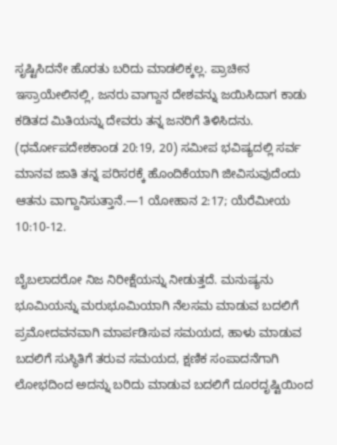ಸೃಷ್ಟಿಸಿದನೇ ಹೊರತು ಬರಿದು ಮಾಡಲಿಕ್ಕಲ್ಲ. ಪ್ರಾಚೀನ ಇಸ್ರಾಯೇಲಿನಲ್ಲಿ, ಜನರು ವಾಗ್ದಾನ ದೇಶವನ್ನು ಜಯಿಸಿದಾಗ ಕಾಡು ಕಡಿತದ ಮಿತಿಯನ್ನು ದೇವರು ತನ್ನ ಜನರಿಗೆ ತಿಳಿಸಿದನು. (ಧರ್ಮೋಪದೇಶಕಾಂಡ 20:19, 20) ಸಮೀಪ ಭವಿಷ್ಯದಲ್ಲಿ ಸರ್ವ ಮಾನವ ಜಾತಿ ತನ್ನ ಪರಿಸರಕ್ಕೆ ಹೊಂದಿಕೆಯಾಗಿ ಜೀವಿಸುವುದೆಂದು ಆತನು ವಾಗ್ದಾನಿಸುತ್ತಾನೆ.—1 ಯೋಹಾನ 2:17; ಯೆರೆಮೀಯ 10:10-12.

ಬೈಬಲಾದರೋ ನಿಜ ನಿರೀಕ್ಷೆಯನ್ನು ನೀಡುತ್ತದೆ. ಮನುಷ್ಯನು ಭೂಮಿಯನ್ನು ಮರುಭೂಮಿಯಾಗಿ ನೆಲಸಮ ಮಾಡುವ ಬದಲಿಗೆ ಪ್ರಮೋದವನವಾಗಿ ಮಾರ್ಪಡಿಸುವ ಸಮಯದ, ಹಾಳು ಮಾಡುವ ಬದಲಿಗೆ ಸುಸ್ಥಿತಿಗೆ ತರುವ ಸಮಯದ, ಕ್ಷಣಿಕ ಸಂಪಾದನೆಗಾಗಿ ಲೋಭದಿಂದ ಅದನ್ನು ಬರಿದು ಮಾಡುವ ಬದಲಿಗೆ ದೂರದೃಷ್ಟಿಯಿಂದ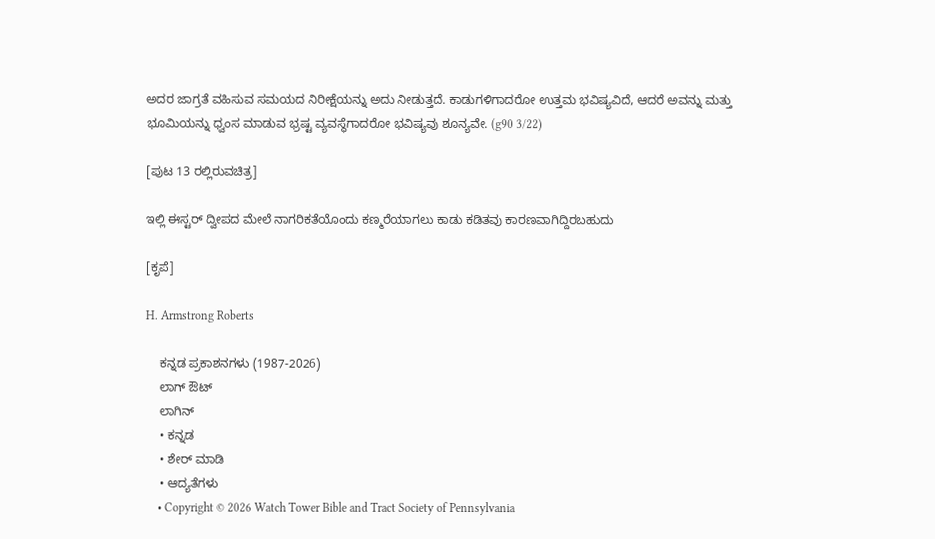ಅದರ ಜಾಗ್ರತೆ ವಹಿಸುವ ಸಮಯದ ನಿರೀಕ್ಷೆಯನ್ನು ಅದು ನೀಡುತ್ತದೆ. ಕಾಡುಗಳಿಗಾದರೋ ಉತ್ತಮ ಭವಿಷ್ಯವಿದೆ, ಆದರೆ ಅವನ್ನು ಮತ್ತು ಭೂಮಿಯನ್ನು ಧ್ವಂಸ ಮಾಡುವ ಭ್ರಷ್ಟ ವ್ಯವಸ್ಥೆಗಾದರೋ ಭವಿಷ್ಯವು ಶೂನ್ಯವೇ. (g90 3/22)

[ಪುಟ 13 ರಲ್ಲಿರುವಚಿತ್ರ]

ಇಲ್ಲಿ ಈಸ್ಟರ್‌ ದ್ವೀಪದ ಮೇಲೆ ನಾಗರಿಕತೆಯೊಂದು ಕಣ್ಮರೆಯಾಗಲು ಕಾಡು ಕಡಿತವು ಕಾರಣವಾಗಿದ್ದಿರಬಹುದು

[ಕೃಪೆ]

H. Armstrong Roberts

    ಕನ್ನಡ ಪ್ರಕಾಶನಗಳು (1987-2026)
    ಲಾಗ್ ಔಟ್
    ಲಾಗಿನ್
    • ಕನ್ನಡ
    • ಶೇರ್ ಮಾಡಿ
    • ಆದ್ಯತೆಗಳು
    • Copyright © 2026 Watch Tower Bible and Tract Society of Pennsylvania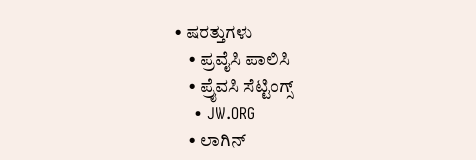• ಷರತ್ತುಗಳು
    • ಪ್ರವೈಸಿ ಪಾಲಿಸಿ
    • ಪ್ರೈವಸಿ ಸೆಟ್ಟಿಂಗ್ಸ್
    • JW.ORG
    • ಲಾಗಿನ್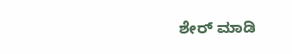ಶೇರ್ ಮಾಡಿ